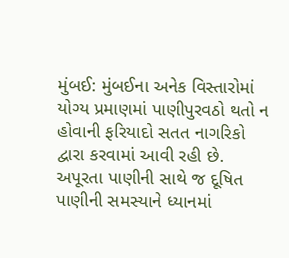મુંબઈ: મુંબઈના અનેક વિસ્તારોમાં યોગ્ય પ્રમાણમાં પાણીપુરવઠો થતો ન હોવાની ફરિયાદો સતત નાગરિકો દ્વારા કરવામાં આવી રહી છે. અપૂરતા પાણીની સાથે જ દૂષિત પાણીની સમસ્યાને ધ્યાનમાં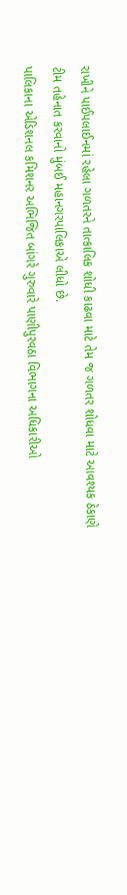રાખીને પાઈપલાઈનમાં રહેલા ગળતરને તાત્કાલિક શોધી કાઢવા માટે તેમ જ ગળતર શોધવા માટે આવશ્યક ઠેકાણે ટીમ તહેનાત કરવાનો મુંબઈ મહાનગરપાલિકાએ લીધો છે.
પાલિકાના એડિશનલ કમિશનર અભિજિત બાંગરે ગુરુવારે પાણીપુરવઠા વિભાગના અધિકારીઓ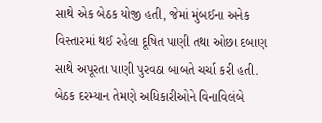સાથે એક બેઠક યોજી હતી, જેમાં મુંબઈના અનેક વિસ્તારમાં થઈ રહેલા દૂષિત પાણી તથા ઓછા દબાણ સાથે અપૂરતા પાણી પુરવઠા બાબતે ચર્ચા કરી હતી. બેઠક દરમ્યાન તેમણે અધિકારીઓને વિનાવિલંબે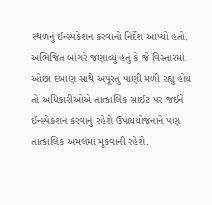સ્થળનું ઈન્સ્પકેશન કરવાનો નિર્દેશ આપ્યો હતો.
અભિજિત બાંગરે જણાવ્યું હતું કે જે વિસ્તારમાં ઓછા દબાણ સાથે અપૂરતું પાણી મળી રહ્યું હોય તો અધિકારીઓએ તાત્કાલિક સાઈટ પર જઈને ઈન્સ્પેકશન કરવાનું રહેશે ઉપાયયોજનાને પણ તાત્કાલિક અમલમાં મૂકવાની રહેશે.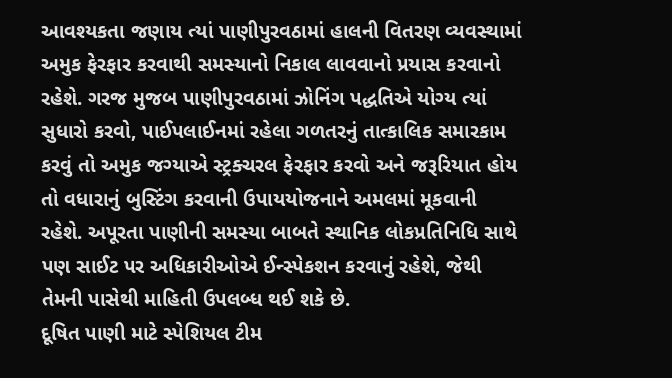આવશ્યકતા જણાય ત્યાં પાણીપુરવઠામાં હાલની વિતરણ વ્યવસ્થામાં અમુક ફેરફાર કરવાથી સમસ્યાનો નિકાલ લાવવાનો પ્રયાસ કરવાનો રહેશે. ગરજ મુજબ પાણીપુરવઠામાં ઝોનિંગ પદ્ધતિએ યોગ્ય ત્યાં સુધારો કરવો, પાઈપલાઈનમાં રહેલા ગળતરનું તાત્કાલિક સમારકામ કરવું તો અમુક જગ્યાએ સ્ટ્રક્ચરલ ફેરફાર કરવો અને જરૂરિયાત હોય તો વધારાનું બુસ્ટિંગ કરવાની ઉપાયયોજનાને અમલમાં મૂકવાની રહેશે. અપૂરતા પાણીની સમસ્યા બાબતે સ્થાનિક લોકપ્રતિનિધિ સાથે પણ સાઈટ પર અધિકારીઓએ ઈન્સ્પેકશન કરવાનું રહેશે, જેથી તેમની પાસેથી માહિતી ઉપલબ્ધ થઈ શકે છે.
દૂષિત પાણી માટે સ્પેશિયલ ટીમ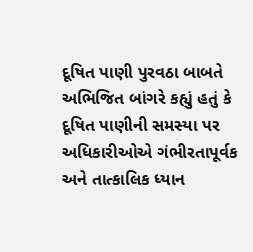દૂષિત પાણી પુરવઠા બાબતે અભિજિત બાંગરે કહ્યું હતું કે દૂષિત પાણીની સમસ્યા પર અધિકારીઓએ ગંભીરતાપૂર્વક અને તાત્કાલિક ધ્યાન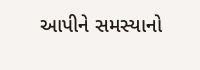આપીને સમસ્યાનો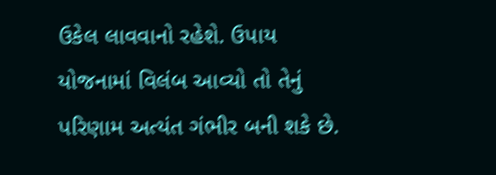ઉકેલ લાવવાનો રહેશે. ઉપાય યોજનામાં વિલંબ આવ્યો તો તેનું પરિણામ અત્યંત ગંભીર બની શકે છે.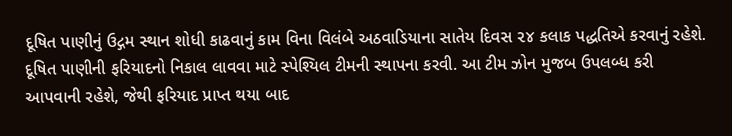દૂષિત પાણીનું ઉદ્ગમ સ્થાન શોધી કાઢવાનું કામ વિના વિલંબે અઠવાડિયાના સાતેય દિવસ ૨૪ કલાક પદ્ધતિએ કરવાનું રહેશે. દૂષિત પાણીની ફરિયાદનો નિકાલ લાવવા માટે સ્પેશ્યિલ ટીમની સ્થાપના કરવી. આ ટીમ ઝોન મુજબ ઉપલબ્ધ કરી આપવાની રહેશે, જેથી ફરિયાદ પ્રાપ્ત થયા બાદ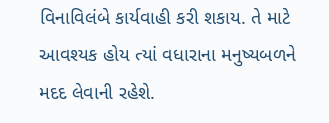વિનાવિલંબે કાર્યવાહી કરી શકાય. તે માટે આવશ્યક હોય ત્યાં વધારાના મનુષ્યબળને મદદ લેવાની રહેશે.